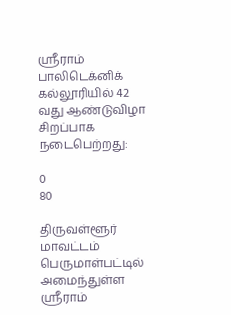ஸ்ரீராம் பாலிடெக்னிக் கல்லூரியில் 42 வது ஆண்டுவிழா சிறப்பாக நடைபெற்றது:

0
80

திருவள்ளூர் மாவட்டம் பெருமாள்பட்டில் அமைந்துள்ள ஸ்ரீராம்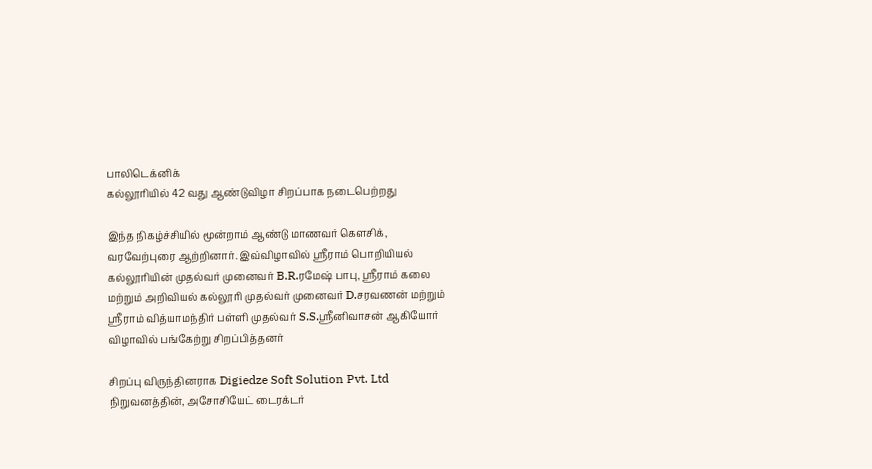பாலிடெக்னிக்
கல்லூரியில் 42 வது ஆண்டுவிழா சிறப்பாக நடைபெற்றது

இந்த நிகழ்ச்சியில் மூன்றாம் ஆண்டு மாணவர் கௌசிக்,
வரவேற்புரை ஆற்றினார். இவ்விழாவில் ஸ்ரீராம் பொறியியல் கல்லூரியின் முதல்வர் முனைவர் B.R.ரமேஷ் பாபு, ஸ்ரீராம் கலை மற்றும் அறிவியல் கல்லூரி முதல்வர் முனைவர் D.சரவணன் மற்றும் ஸ்ரீராம் வித்யாமந்திர் பள்ளி முதல்வர் S.S.ஸ்ரீனிவாசன் ஆகியோர் விழாவில் பங்கேற்று சிறப்பித்தனர்

சிறப்பு விருந்தினராக Digiedze Soft Solution Pvt. Ltd நிறுவனத்தின், அசோசியேட் டைரக்டர்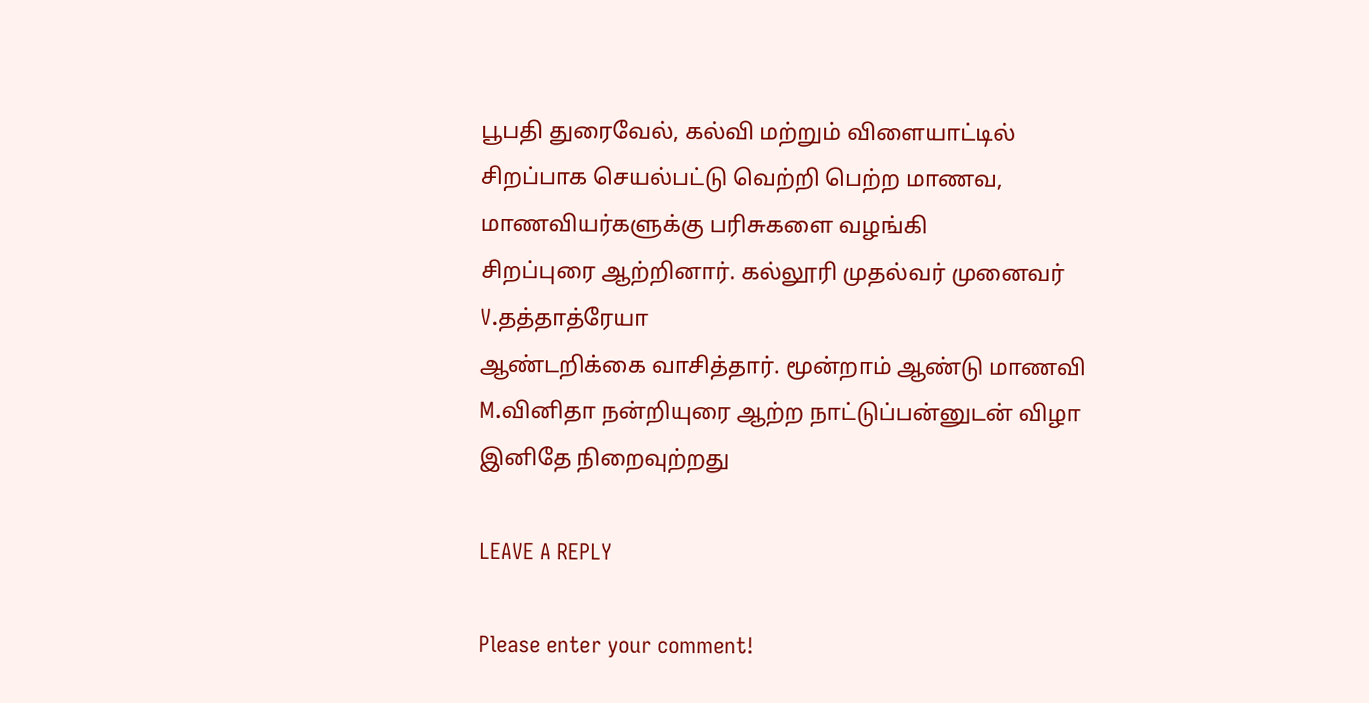பூபதி துரைவேல், கல்வி மற்றும் விளையாட்டில் சிறப்பாக செயல்பட்டு வெற்றி பெற்ற மாணவ, மாணவியர்களுக்கு பரிசுகளை வழங்கி
சிறப்புரை ஆற்றினார். கல்லூரி முதல்வர் முனைவர் V.தத்தாத்ரேயா
ஆண்டறிக்கை வாசித்தார். மூன்றாம் ஆண்டு மாணவி M.வினிதா நன்றியுரை ஆற்ற நாட்டுப்பன்னுடன் விழா இனிதே நிறைவுற்றது

LEAVE A REPLY

Please enter your comment!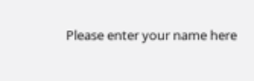Please enter your name here